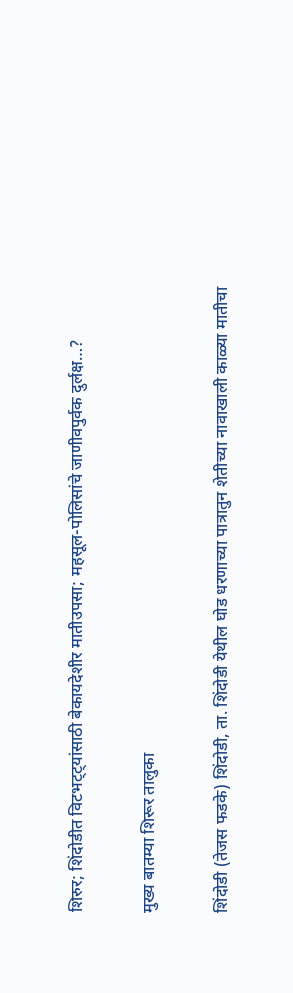शिरुर; शिंदोडीत विटभट्ट्यांसाठी बेकायदेशीर मातीउपसा; महसूल-पोलिसांचे जाणीवपुर्वक दुर्लक्ष…?

मुख्य बातम्या शिरूर तालुका

शिंदोडी (तेजस फडके) शिंदोडी, ता. शिंदोडी येथील घोड धरणाच्या पात्रातुन शेतीच्या नावाखाली काळ्या मातीचा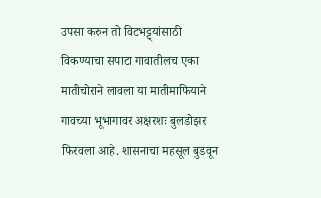उपसा करुन तो विटभट्ट्यांसाठी विकण्याचा सपाटा गावातीलच एका मातीचोराने लावला या मातीमाफियाने गावच्या भूभागावर अक्षरशः बुलडोझर फिरवला आहे. शासनाचा महसूल बुडवून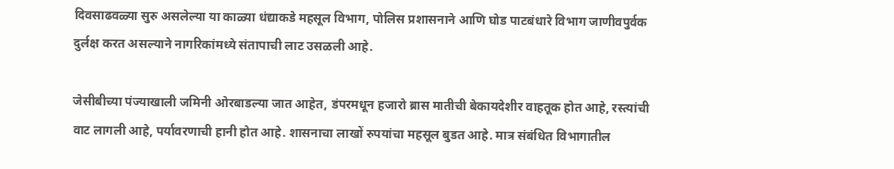दिवसाढवळ्या सुरु असलेल्या या काळ्या धंद्याकडे महसूल विभाग, पोलिस प्रशासनाने आणि घोड पाटबंधारे विभाग जाणीवपुर्वक दुर्लक्ष करत असल्याने नागरिकांमध्ये संतापाची लाट उसळली आहे.

जेसीबीच्या पंज्याखाली जमिनी ओरबाडल्या जात आहेत, डंपरमधून हजारो ब्रास मातीची बेकायदेशीर वाहतूक होत आहे, रस्त्यांची वाट लागली आहे, पर्यावरणाची हानी होत आहे. शासनाचा लाखों रुपयांचा महसूल बुडत आहे. मात्र संबंधित विभागातील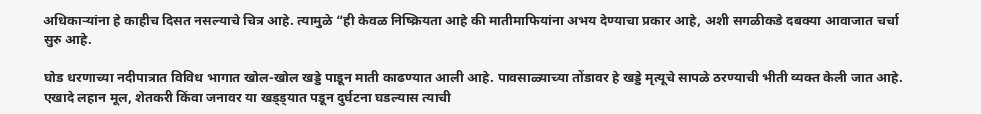अधिकाऱ्यांना हे काहीच दिसत नसल्याचे चित्र आहे. त्यामुळे “ही केवळ निष्क्रियता आहे की मातीमाफियांना अभय देण्याचा प्रकार आहे, अशी सगळीकडे दबक्या आवाजात चर्चा सुरु आहे.

घोड धरणाच्या नदीपात्रात विविध भागात खोल-खोल खड्डे पाडून माती काढण्यात आली आहे. पावसाळ्याच्या तोंडावर हे खड्डे मृत्यूचे सापळे ठरण्याची भीती व्यक्त केली जात आहे. एखादे लहान मूल, शेतकरी किंवा जनावर या खड्ड्यात पडून दुर्घटना घडल्यास त्याची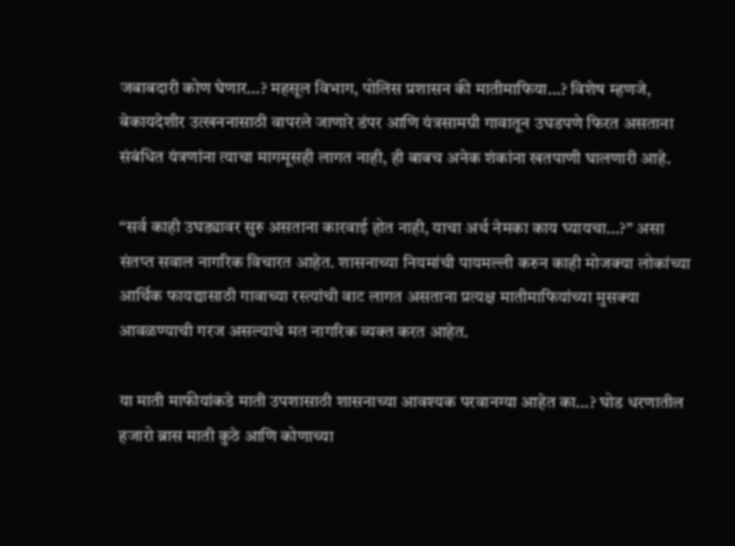जबाबदारी कोण घेणार…? महसूल विभाग, पोलिस प्रशासन की मातीमाफिया…? विशेष म्हणजे, बेकायदेशीर उत्खननासाठी वापरले जाणारे डंपर आणि यंत्रसामग्री गावातून उघडपणे फिरत असताना संबंधित यंत्रणांना त्याचा मागमूसही लागत नाही, ही बाबच अनेक शंकांना खतपाणी घालणारी आहे.

“सर्व काही उघड्यावर सुरु असताना कारवाई होत नाही, याचा अर्थ नेमका काय घ्यायचा…?” असा संतप्त सवाल नागरिक विचारत आहेत. शासनाच्या नियमांची पायमल्ली करुन काही मोजक्या लोकांच्या आर्थिक फायद्यासाठी गावाच्या रस्त्यांची वाट लागत असताना प्रत्यक्ष मातीमाफियांच्या मुसक्या आवळण्याची गरज असल्याचे मत नागरिक व्यक्त करत आहेत.

या माती माफीयांकडे माती उपशासाठी शासनाच्या आवश्यक परवानग्या आहेत का…? घोड धरणातील हजारो ब्रास माती कुठे आणि कोणाच्या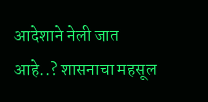आदेशाने नेली जात आहे..? शासनाचा महसूल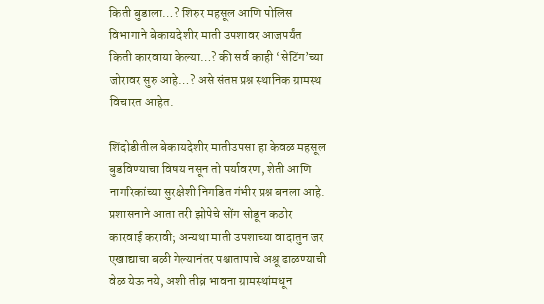किती बुडाला…? शिरुर महसूल आणि पोलिस विभागाने बेकायदेशीर माती उपशावर आजपर्यंत किती कारवाया केल्या…? की सर्व काही ‘सेटिंग’च्या जोरावर सुरु आहे…? असे संतप्त प्रश्न स्थानिक ग्रामस्थ विचारत आहेत.

शिंदोडीतील बेकायदेशीर मातीउपसा हा केवळ महसूल बुडविण्याचा विषय नसून तो पर्यावरण, शेती आणि नागरिकांच्या सुरक्षेशी निगडित गंभीर प्रश्न बनला आहे. प्रशासनाने आता तरी झोपेचे सोंग सोडून कठोर कारवाई करावी; अन्यथा माती उपशाच्या वादातुन जर एखाद्याचा बळी गेल्यानंतर पश्चातापाचे अश्रू ढाळण्याची वेळ येऊ नये, अशी तीव्र भावना ग्रामस्थांमधून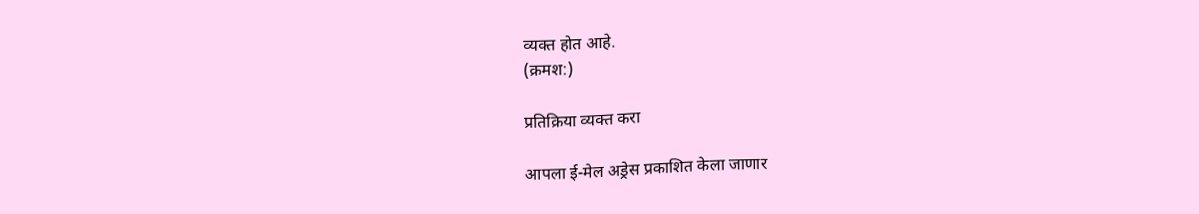व्यक्त होत आहे.
(क्रमश:)

प्रतिक्रिया व्यक्त करा

आपला ई-मेल अड्रेस प्रकाशित केला जाणार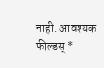नाही. आवश्यक फील्डस् *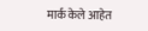मार्क केले आहेत